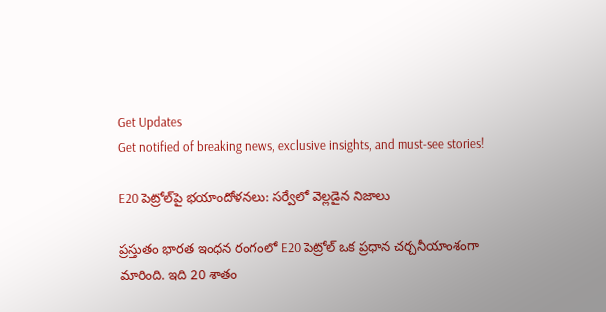Get Updates
Get notified of breaking news, exclusive insights, and must-see stories!

E20 పెట్రోల్‌పై భయాందోళనలు: సర్వేలో వెల్లడైన నిజాలు

ప్రస్తుతం భారత ఇంధన రంగంలో E20 పెట్రోల్‌ ఒక ప్రధాన చర్చనీయాంశంగా మారింది. ఇది 20 శాతం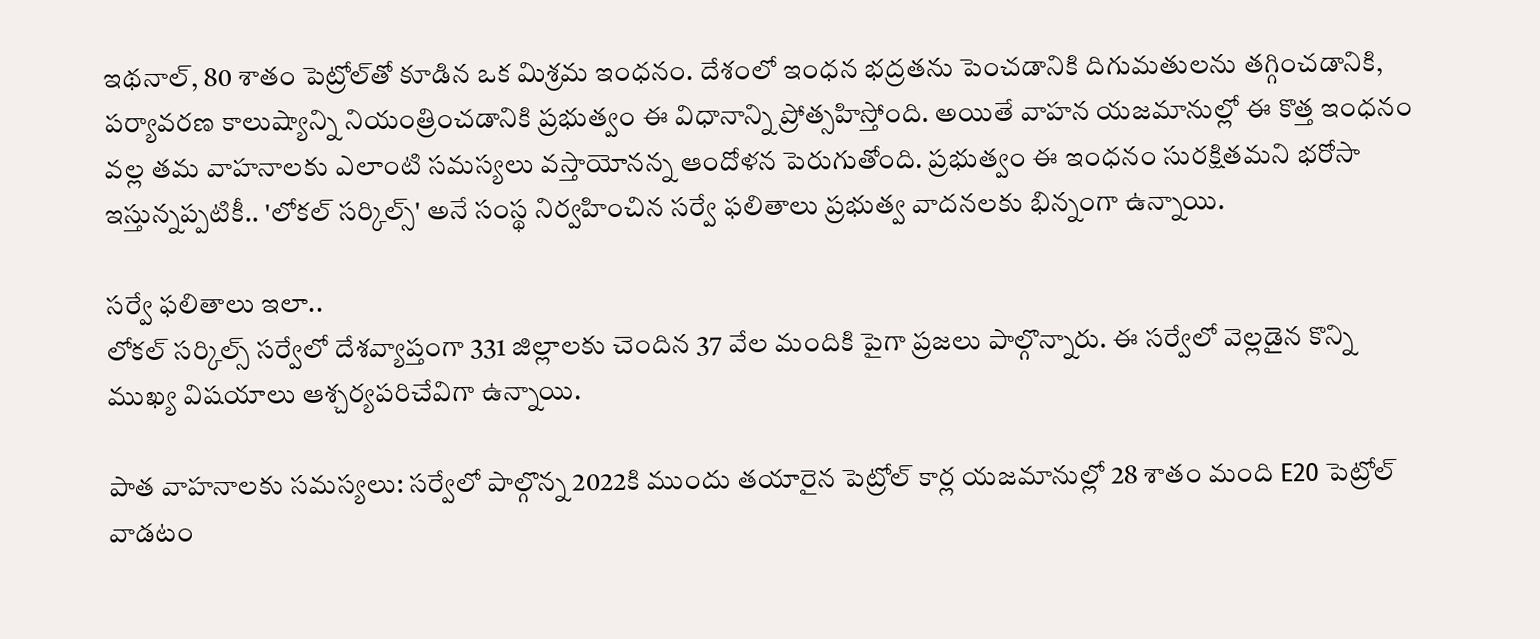ఇథనాల్, 80 శాతం పెట్రోల్‌తో కూడిన ఒక మిశ్రమ ఇంధనం. దేశంలో ఇంధన భద్రతను పెంచడానికి దిగుమతులను తగ్గించడానికి, పర్యావరణ కాలుష్యాన్ని నియంత్రించడానికి ప్రభుత్వం ఈ విధానాన్ని ప్రోత్సహిస్తోంది. అయితే వాహన యజమానుల్లో ఈ కొత్త ఇంధనం వల్ల తమ వాహనాలకు ఎలాంటి సమస్యలు వస్తాయోనన్న ఆందోళన పెరుగుతోంది. ప్రభుత్వం ఈ ఇంధనం సురక్షితమని భరోసా ఇస్తున్నప్పటికీ.. 'లోకల్ సర్కిల్స్' అనే సంస్థ నిర్వహించిన సర్వే ఫలితాలు ప్రభుత్వ వాదనలకు భిన్నంగా ఉన్నాయి.

సర్వే ఫలితాలు ఇలా..
లోకల్ సర్కిల్స్ సర్వేలో దేశవ్యాప్తంగా 331 జిల్లాలకు చెందిన 37 వేల మందికి పైగా ప్రజలు పాల్గొన్నారు. ఈ సర్వేలో వెల్లడైన కొన్ని ముఖ్య విషయాలు ఆశ్చర్యపరిచేవిగా ఉన్నాయి.

పాత వాహనాలకు సమస్యలు: సర్వేలో పాల్గొన్న 2022కి ముందు తయారైన పెట్రోల్ కార్ల యజమానుల్లో 28 శాతం మంది E20 పెట్రోల్ వాడటం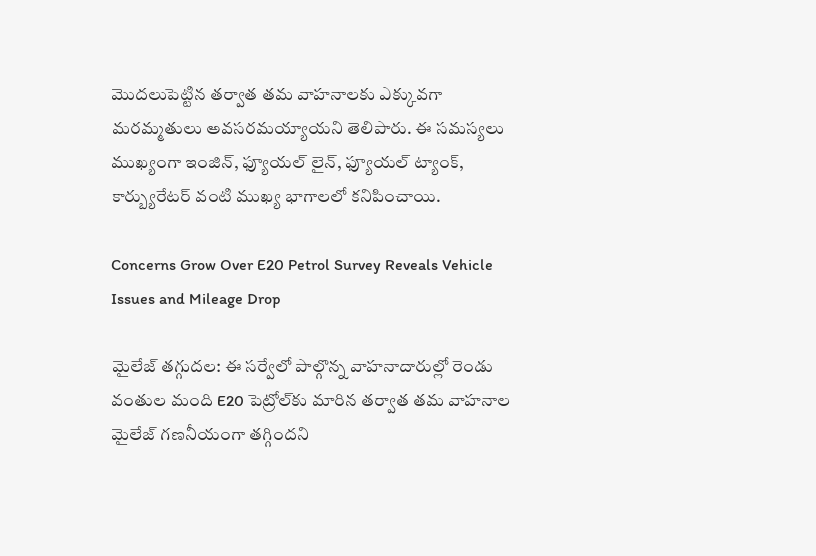మొదలుపెట్టిన తర్వాత తమ వాహనాలకు ఎక్కువగా మరమ్మతులు అవసరమయ్యాయని తెలిపారు. ఈ సమస్యలు ముఖ్యంగా ఇంజిన్, ఫ్యూయల్ లైన్, ఫ్యూయల్ ట్యాంక్, కార్బ్యురేటర్ వంటి ముఖ్య భాగాలలో కనిపించాయి.

Concerns Grow Over E20 Petrol Survey Reveals Vehicle Issues and Mileage Drop

మైలేజ్ తగ్గుదల: ఈ సర్వేలో పాల్గొన్న వాహనాదారుల్లో రెండు వంతుల మంది E20 పెట్రోల్‌కు మారిన తర్వాత తమ వాహనాల మైలేజ్ గణనీయంగా తగ్గిందని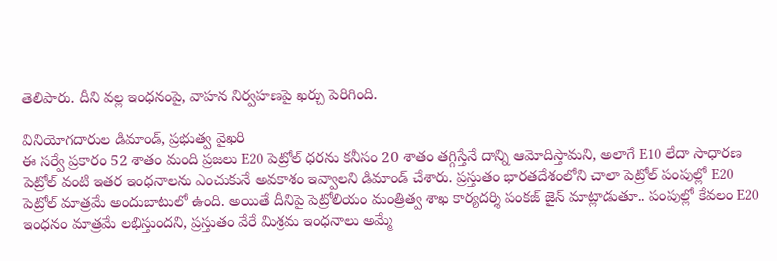తెలిపారు. దీని వల్ల ఇంధనంపై, వాహన నిర్వహణపై ఖర్చు పెరిగింది.

వినియోగదారుల డిమాండ్, ప్రభుత్వ వైఖరి
ఈ సర్వే ప్రకారం 52 శాతం మంది ప్రజలు E20 పెట్రోల్ ధరను కనీసం 20 శాతం తగ్గిస్తేనే దాన్ని ఆమోదిస్తామని, అలాగే E10 లేదా సాధారణ పెట్రోల్ వంటి ఇతర ఇంధనాలను ఎంచుకునే అవకాశం ఇవ్వాలని డిమాండ్ చేశారు. ప్రస్తుతం భారతదేశంలోని చాలా పెట్రోల్ పంపుల్లో E20 పెట్రోల్‌ మాత్రమే అందుబాటులో ఉంది. అయితే దీనిపై పెట్రోలియం మంత్రిత్వ శాఖ కార్యదర్శి పంకజ్ జైన్ మాట్లాడుతూ.. పంపుల్లో కేవలం E20 ఇంధనం మాత్రమే లభిస్తుందని, ప్రస్తుతం వేరే మిశ్రమ ఇంధనాలు అమ్మే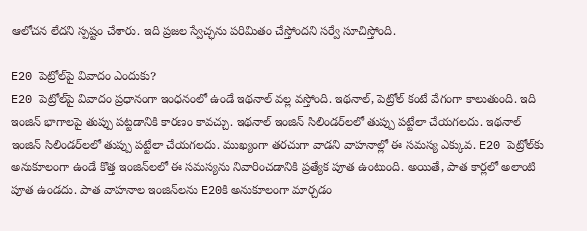ఆలోచన లేదని స్పష్టం చేశారు. ఇది ప్రజల స్వేచ్ఛను పరిమితం చేస్తోందని సర్వే సూచిస్తోంది.

E20 పెట్రోల్‌పై వివాదం ఎందుకు?
E20 పెట్రోల్‌పై వివాదం ప్రధానంగా ఇంధనంలో ఉండే ఇథనాల్ వల్ల వస్తోంది. ఇథనాల్, పెట్రోల్ కంటే వేగంగా కాలుతుంది. ఇది ఇంజిన్ భాగాలపై తుప్పు పట్టడానికి కారణం కావచ్చు. ఇథనాల్ ఇంజిన్ సిలిండర్‌లలో తుప్పు పట్టేలా చేయగలదు. ఇథనాల్ ఇంజిన్ సిలిండర్‌లలో తుప్పు పట్టేలా చేయగలదు. ముఖ్యంగా తరచుగా వాడని వాహనాల్లో ఈ సమస్య ఎక్కువ. E20 పెట్రోల్‌కు అనుకూలంగా ఉండే కొత్త ఇంజిన్‌లలో ఈ సమస్యను నివారించడానికి ప్రత్యేక పూత ఉంటుంది. అయితే, పాత కార్లలో అలాంటి పూత ఉండదు. పాత వాహనాల ఇంజిన్‌లను E20కి అనుకూలంగా మార్చడం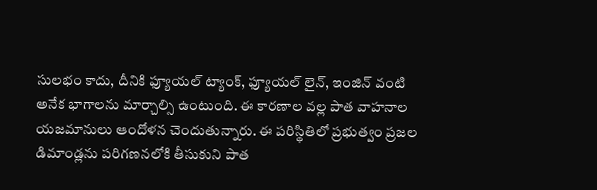సులభం కాదు, దీనికి ఫ్యూయల్ ట్యాంక్, ఫ్యూయల్ లైన్, ఇంజిన్ వంటి అనేక భాగాలను మార్చాల్సి ఉంటుంది. ఈ కారణాల వల్ల పాత వాహనాల యజమానులు ఆందోళన చెందుతున్నారు. ఈ పరిస్థితిలో ప్రభుత్వం ప్రజల డిమాండ్లను పరిగణనలోకి తీసుకుని పాత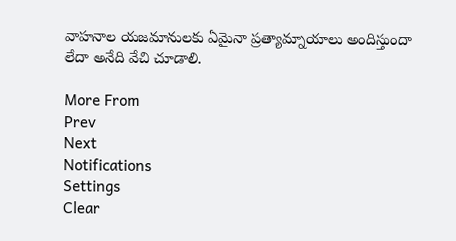వాహనాల యజమానులకు ఏమైనా ప్రత్యామ్నాయాలు అందిస్తుందా లేదా అనేది వేచి చూడాలి.

More From
Prev
Next
Notifications
Settings
Clear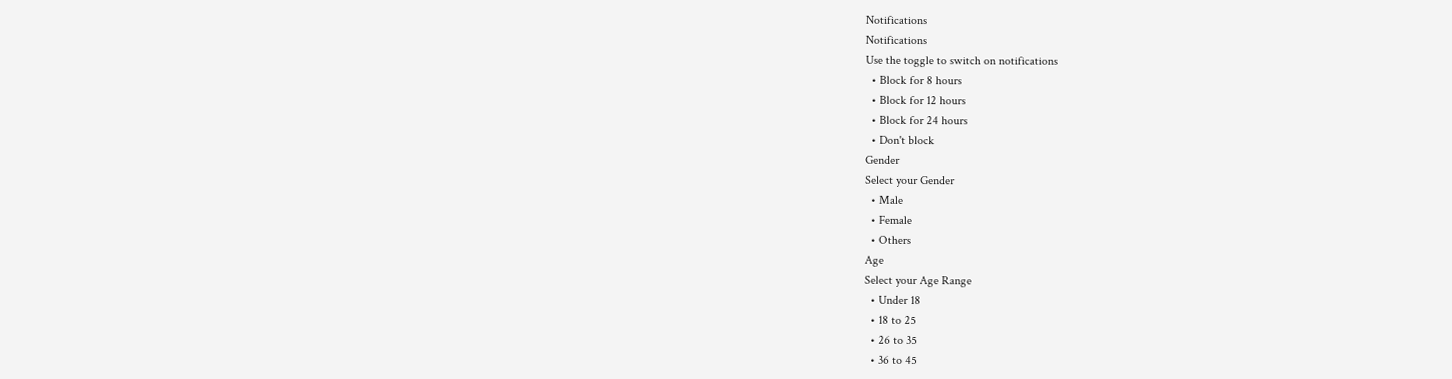Notifications
Notifications
Use the toggle to switch on notifications
  • Block for 8 hours
  • Block for 12 hours
  • Block for 24 hours
  • Don't block
Gender
Select your Gender
  • Male
  • Female
  • Others
Age
Select your Age Range
  • Under 18
  • 18 to 25
  • 26 to 35
  • 36 to 45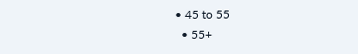• 45 to 55
  • 55+